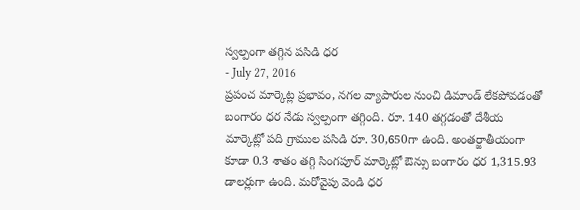స్వల్పంగా తగ్గిన పసిడి ధర
- July 27, 2016
ప్రపంచ మార్కెట్ల ప్రభావం, నగల వ్యాపారుల నుంచి డిమాండ్ లేకపోవడంతో బంగారం ధర నేడు స్వల్పంగా తగ్గింది. రూ. 140 తగ్గడంతో దేశీయ మార్కెట్లో పది గ్రాముల పసిడి రూ. 30,650గా ఉంది. అంతర్జాతీయంగా కూడా 0.3 శాతం తగ్గి సింగపూర్ మార్కెట్లో ఔన్సు బంగారం ధర 1,315.93 డాలర్లుగా ఉంది. మరోవైపు వెండి ధర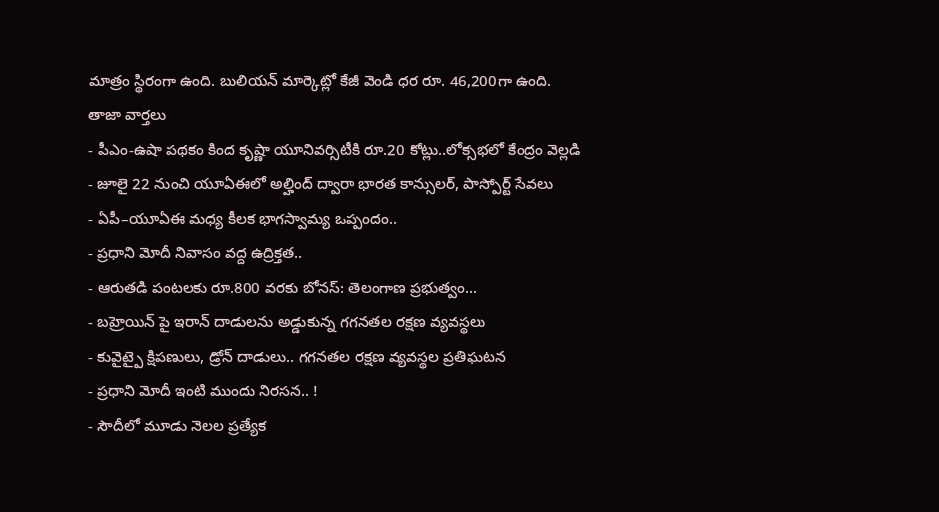మాత్రం స్థిరంగా ఉంది. బులియన్ మార్కెట్లో కేజీ వెండి ధర రూ. 46,200గా ఉంది.
తాజా వార్తలు
- పీఎం-ఉషా పథకం కింద కృష్ణా యూనివర్సిటీకి రూ.20 కోట్లు..లోక్సభలో కేంద్రం వెల్లడి
- జూలై 22 నుంచి యూఏఈలో అల్హింద్ ద్వారా భారత కాన్సులర్, పాస్పోర్ట్ సేవలు
- ఏపీ–యూఏఈ మధ్య కీలక భాగస్వామ్య ఒప్పందం..
- ప్రధాని మోదీ నివాసం వద్ద ఉద్రిక్తత..
- ఆరుతడి పంటలకు రూ.800 వరకు బోనస్: తెలంగాణ ప్రభుత్వం...
- బహ్రెయిన్ పై ఇరాన్ దాడులను అడ్డుకున్న గగనతల రక్షణ వ్యవస్థలు
- కువైట్పై క్షిపణులు, డ్రోన్ దాడులు.. గగనతల రక్షణ వ్యవస్థల ప్రతిఘటన
- ప్రధాని మోదీ ఇంటి ముందు నిరసన.. !
- సౌదీలో మూడు నెలల ప్రత్యేక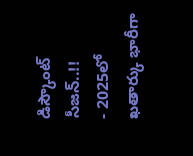డిస్కౌంట్ సీజన్..!!
- 2025లో ఖతార్కు భారీగా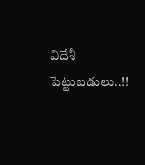విదేశీ పెట్టుబడులు..!!